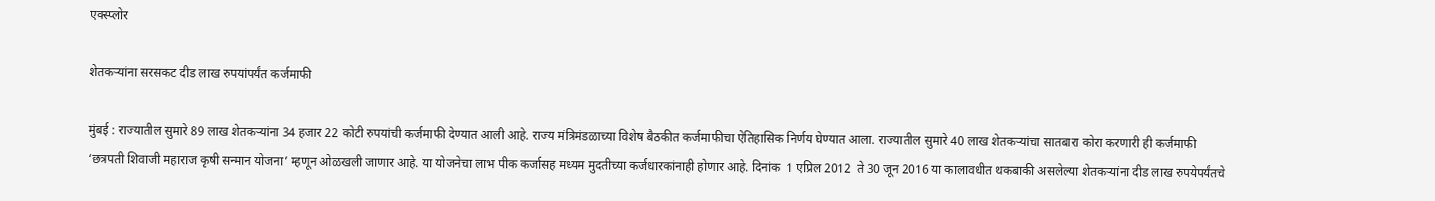एक्स्प्लोर

शेतकऱ्यांना सरसकट दीड लाख रुपयांपर्यंत कर्जमाफी

मुंबई : राज्यातील सुमारे 89 लाख शेतकऱ्यांना 34 हजार 22 कोटी रुपयांची कर्जमाफी देण्यात आली आहे. राज्य मंत्रिमंडळाच्या विशेष बैठकीत कर्जमाफीचा ऐतिहासिक निर्णय घेण्यात आला. राज्यातील सुमारे 40 लाख शेतकऱ्यांचा सातबारा कोरा करणारी ही कर्जमाफी ‘छत्रपती शिवाजी महाराज कृषी सन्मान योजना’ म्हणून ओळखली जाणार आहे. या योजनेचा लाभ पीक कर्जासह मध्यम मुदतीच्या कर्जधारकांनाही होणार आहे. दिनांक  1 एप्रिल 2012  ते 30 जून 2016 या कालावधीत थकबाकी असलेल्या शेतकऱ्यांना दीड लाख रुपयेपर्यंतचे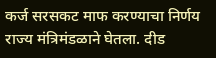कर्ज सरसकट माफ करण्याचा निर्णय राज्य मंत्रिमंडळाने घेतला. दीड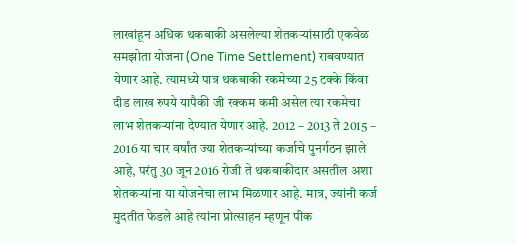लाखांहून अधिक थकबाकी असलेल्या शेतकऱ्यांसाठी एकवेळ समझोता योजना (One Time Settlement) राबवण्यात येणार आहे. त्यामध्ये पात्र थकबाकी रकमेच्या 25 टक्के किंवा दीड लाख रुपये यापैकी जी रक्कम कमी असेल त्या रकमेचा लाभ शेतकऱ्यांना देण्यात येणार आहे. 2012 – 2013 ते 2015 – 2016 या चार वर्षांत ज्या शेतकऱ्यांच्या कर्जाचे पुनर्गठन झाले आहे, परंतु 30 जून 2016 रोजी ते थकबाकीदार असतील अशा शेतकऱ्यांना या योजनेचा लाभ मिळणार आहे. मात्र, ज्यांनी कर्ज मुदतीत फेडले आहे त्यांना प्रोत्साहन म्हणून पीक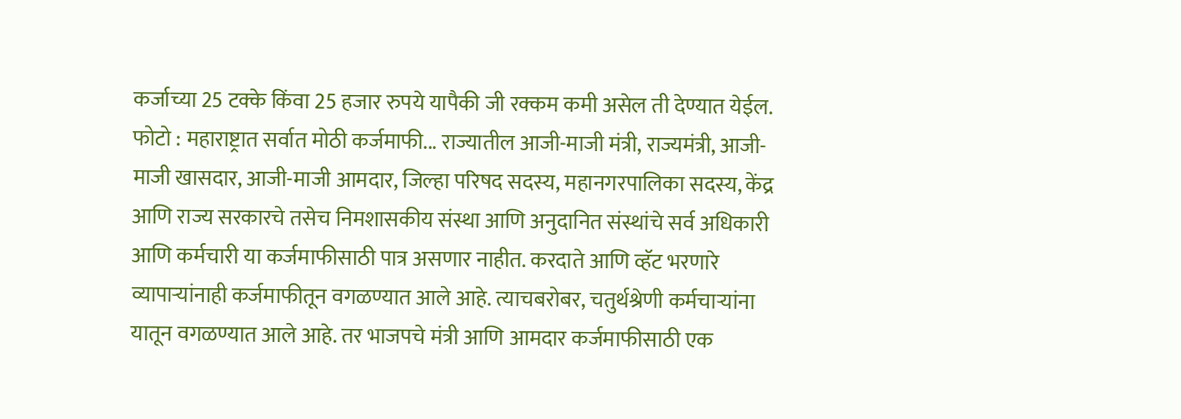कर्जाच्या 25 टक्के किंवा 25 हजार रुपये यापैकी जी रक्कम कमी असेल ती देण्यात येईल. फोटो : महाराष्ट्रात सर्वात मोठी कर्जमाफी... राज्यातील आजी-माजी मंत्री, राज्यमंत्री, आजी-माजी खासदार, आजी-माजी आमदार, जिल्हा परिषद सदस्य, महानगरपालिका सदस्य, केंद्र आणि राज्य सरकारचे तसेच निमशासकीय संस्था आणि अनुदानित संस्थांचे सर्व अधिकारी आणि कर्मचारी या कर्जमाफीसाठी पात्र असणार नाहीत. करदाते आणि व्हॅट भरणारे व्यापाऱ्यांनाही कर्जमाफीतून वगळण्यात आले आहे. त्याचबरोबर, चतुर्थश्रेणी कर्मचाऱ्यांना यातून वगळण्यात आले आहे. तर भाजपचे मंत्री आणि आमदार कर्जमाफीसाठी एक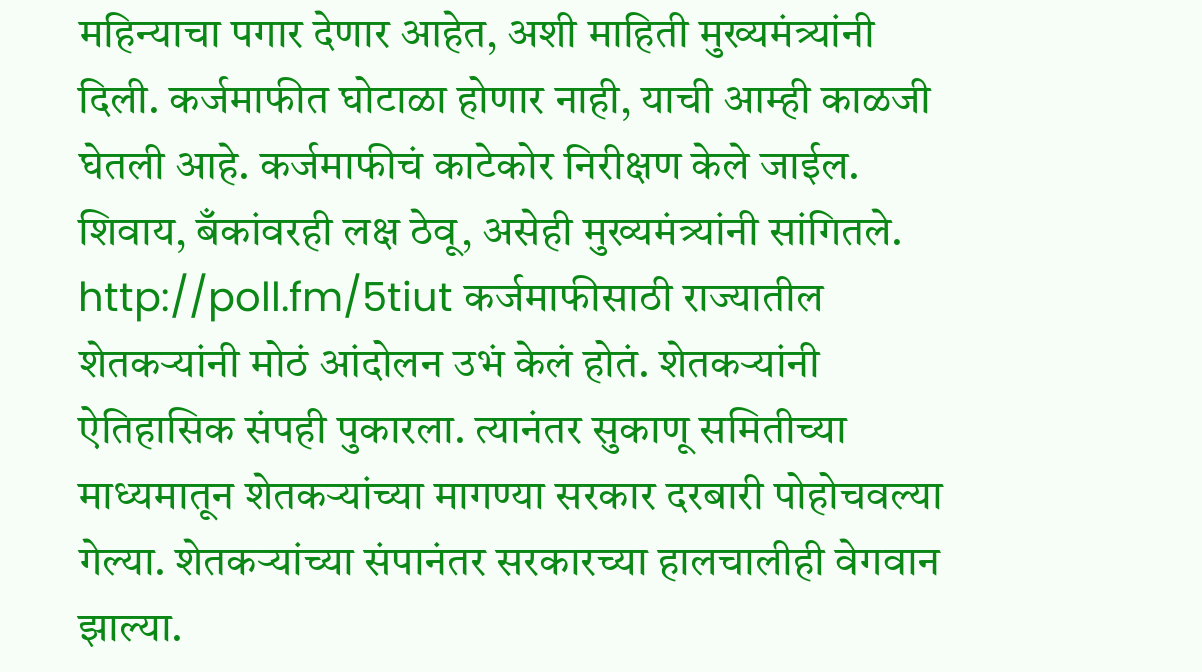महिन्याचा पगार देणार आहेत, अशी माहिती मुख्यमंत्र्यांनी दिली. कर्जमाफीत घोटाळा होणार नाही, याची आम्ही काळजी घेतली आहे. कर्जमाफीचं काटेकोर निरीक्षण केले जाईल. शिवाय, बँकांवरही लक्ष ठेवू, असेही मुख्यमंत्र्यांनी सांगितले. http://poll.fm/5tiut कर्जमाफीसाठी राज्यातील शेतकऱ्यांनी मोठं आंदोलन उभं केलं होतं. शेतकऱ्यांनी ऐतिहासिक संपही पुकारला. त्यानंतर सुकाणू समितीच्या माध्यमातून शेतकऱ्यांच्या मागण्या सरकार दरबारी पोहोचवल्या गेल्या. शेतकऱ्यांच्या संपानंतर सरकारच्या हालचालीही वेगवान झाल्या.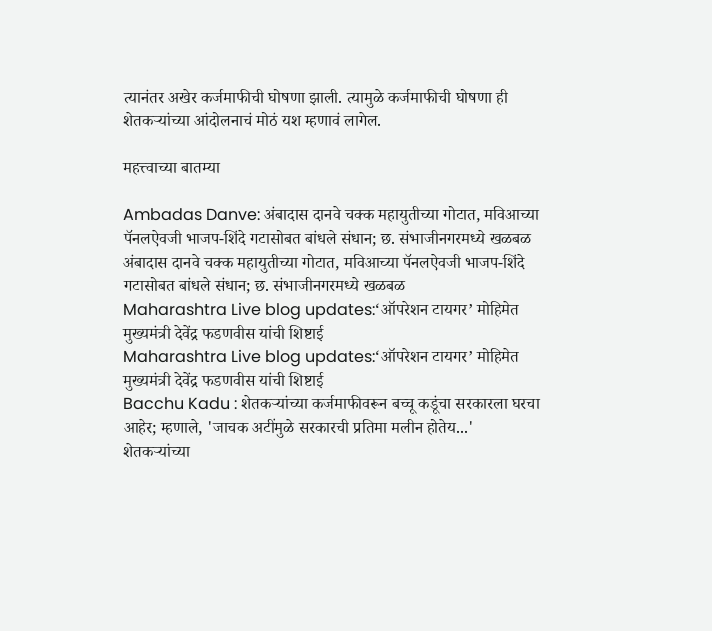त्यानंतर अखेर कर्जमाफीची घोषणा झाली. त्यामुळे कर्जमाफीची घोषणा ही शेतकऱ्यांच्या आंदोलनाचं मोठं यश म्हणावं लागेल.

महत्त्वाच्या बातम्या

Ambadas Danve: अंबादास दानवे चक्क महायुतीच्या गोटात, मविआच्या पॅनलऐवजी भाजप-शिंदे गटासोबत बांधले संधान; छ. संभाजीनगरमध्ये खळबळ
अंबादास दानवे चक्क महायुतीच्या गोटात, मविआच्या पॅनलऐवजी भाजप-शिंदे गटासोबत बांधले संधान; छ. संभाजीनगरमध्ये खळबळ
Maharashtra Live blog updates:‘ऑपरेशन टायगर’ मोहिमेत मुख्यमंत्री देवेंद्र फडणवीस यांची शिष्टाई
Maharashtra Live blog updates:‘ऑपरेशन टायगर’ मोहिमेत मुख्यमंत्री देवेंद्र फडणवीस यांची शिष्टाई
Bacchu Kadu : शेतकऱ्यांच्या कर्जमाफीवरून बच्चू कडूंचा सरकारला घरचा आहेर; म्हणाले, 'जाचक अटींमुळे सरकारची प्रतिमा मलीन होतेय...'
शेतकऱ्यांच्या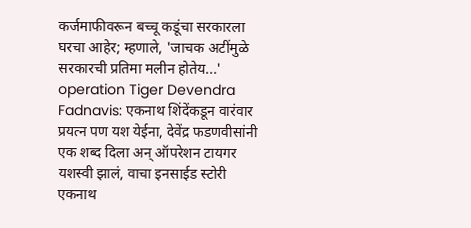कर्जमाफीवरून बच्चू कडूंचा सरकारला घरचा आहेर; म्हणाले, 'जाचक अटींमुळे सरकारची प्रतिमा मलीन होतेय...'
operation Tiger Devendra Fadnavis: एकनाथ शिंदेंकडून वारंवार प्रयत्न पण यश येईना, देवेंद्र फडणवीसांनी एक शब्द दिला अन् ऑपरेशन टायगर यशस्वी झालं, वाचा इनसाईड स्टोरी
एकनाथ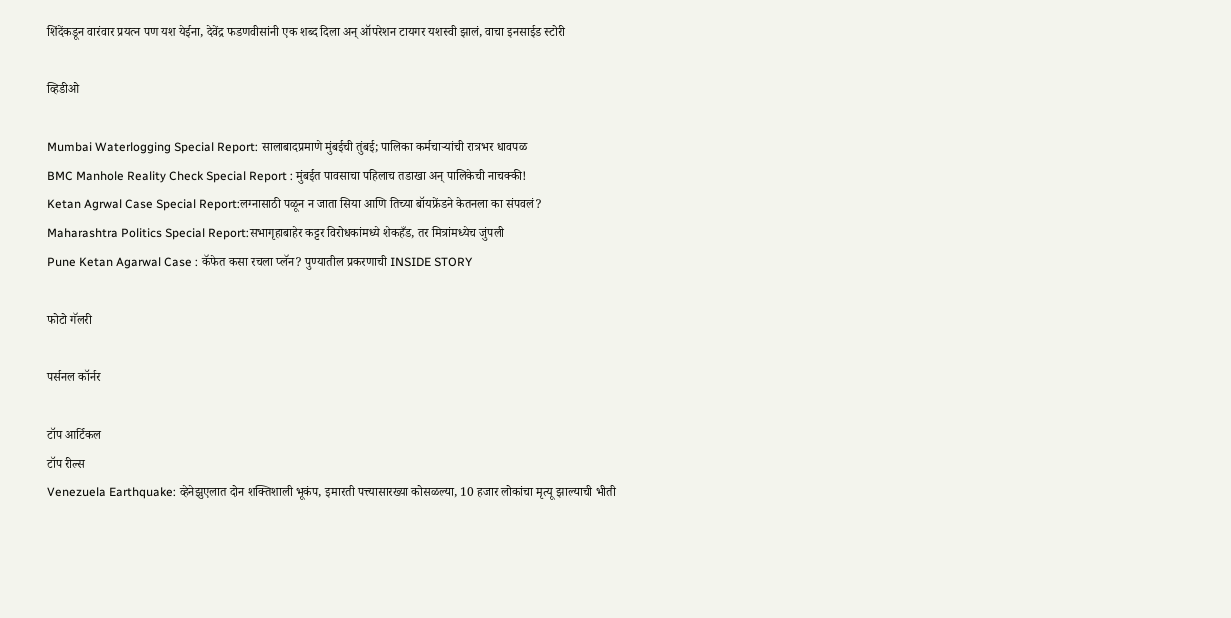शिंदेंकडून वारंवार प्रयत्न पण यश येईना, देवेंद्र फडणवीसांनी एक शब्द दिला अन् ऑपरेशन टायगर यशस्वी झालं, वाचा इनसाईड स्टोरी

व्हिडीओ

Mumbai Waterlogging Special Report: सालाबादप्रमाणे मुंबईची तुंबई; पालिका कर्मचाऱ्यांची रात्रभर धावपळ
BMC Manhole Reality Check Special Report : मुंबईत पावसाचा पहिलाच तडाखा अन् पालिकेची नाचक्की!
Ketan Agrwal Case Special Report:लग्नासाठी पळून न जाता सिया आणि तिच्या बॉयफ्रेंडने केतनला का संपवलं?
Maharashtra Politics Special Report:सभागृहाबाहेर कट्टर विरोधकांमध्ये शेकहँड, तर मित्रांमध्येच जुंपली
Pune Ketan Agarwal Case : कॅफेत कसा रचला प्लॅन? पुण्यातील प्रकरणाची INSIDE STORY

फोटो गॅलरी

पर्सनल कॉर्नर

टॉप आर्टिकल
टॉप रील्स
Venezuela Earthquake: व्हेनेझुएलात दोन शक्तिशाली भूकंप, इमारती पत्त्यासारख्या कोसळल्या, 10 हजार लोकांचा मृत्यू झाल्याची भीती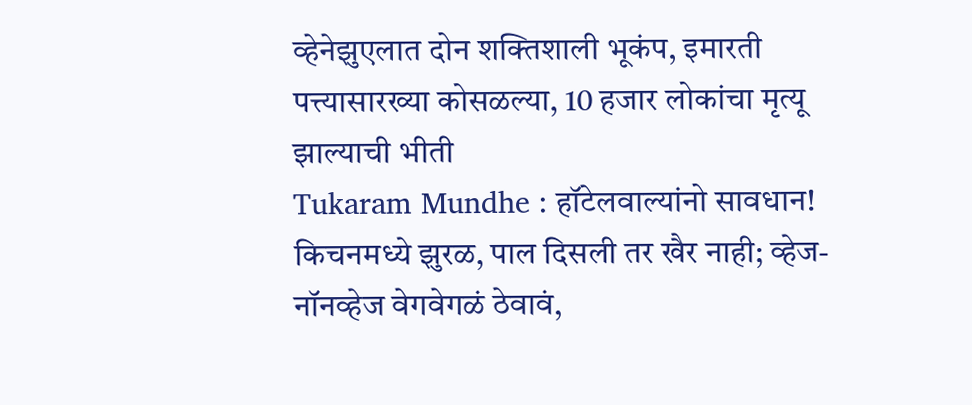व्हेनेझुएलात दोन शक्तिशाली भूकंप, इमारती पत्त्यासारख्या कोसळल्या, 10 हजार लोकांचा मृत्यू झाल्याची भीती
Tukaram Mundhe : हॉटेलवाल्यांनो सावधान! किचनमध्ये झुरळ, पाल दिसली तर खैर नाही; व्हेज-नॉनव्हेज वेगवेगळं ठेवावं,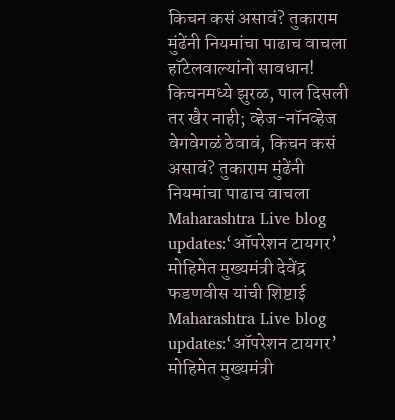किचन कसं असावं? तुकाराम मुंढेंनी नियमांचा पाढाच वाचला
हॉटेलवाल्यांनो सावधान! किचनमध्ये झुरळ, पाल दिसली तर खैर नाही; व्हेज-नॉनव्हेज वेगवेगळं ठेवावं, किचन कसं असावं? तुकाराम मुंढेंनी नियमांचा पाढाच वाचला
Maharashtra Live blog updates:‘ऑपरेशन टायगर’ मोहिमेत मुख्यमंत्री देवेंद्र फडणवीस यांची शिष्टाई
Maharashtra Live blog updates:‘ऑपरेशन टायगर’ मोहिमेत मुख्यमंत्री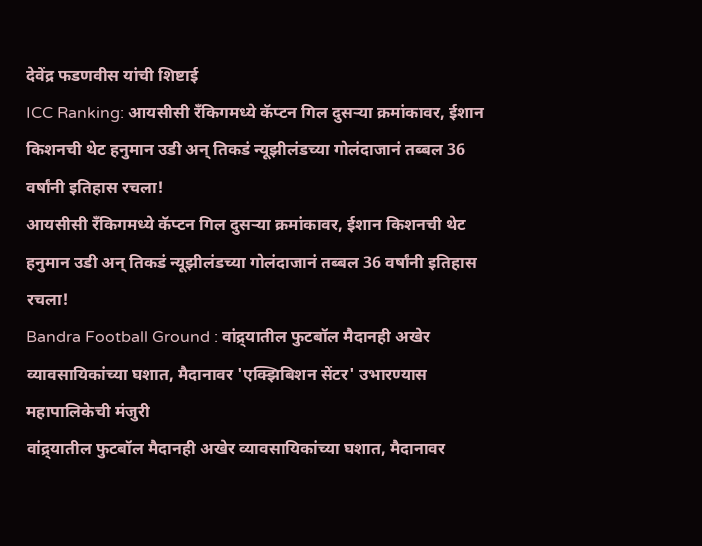देवेंद्र फडणवीस यांची शिष्टाई
ICC Ranking: आयसीसी रँकिगमध्ये कॅप्टन गिल दुसऱ्या क्रमांकावर, ईशान किशनची थेट हनुमान उडी अन् तिकडं न्यूझीलंडच्या गोलंदाजानं तब्बल 36 वर्षांनी इतिहास रचला!
आयसीसी रँकिगमध्ये कॅप्टन गिल दुसऱ्या क्रमांकावर, ईशान किशनची थेट हनुमान उडी अन् तिकडं न्यूझीलंडच्या गोलंदाजानं तब्बल 36 वर्षांनी इतिहास रचला!
Bandra Football Ground : वांद्र्यातील फुटबॉल मैदानही अखेर व्यावसायिकांच्या घशात, मैदानावर 'एक्झिबिशन सेंटर' उभारण्यास महापालिकेची मंजुरी
वांद्र्यातील फुटबॉल मैदानही अखेर व्यावसायिकांच्या घशात, मैदानावर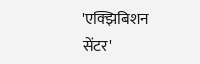'एक्झिबिशन सेंटर'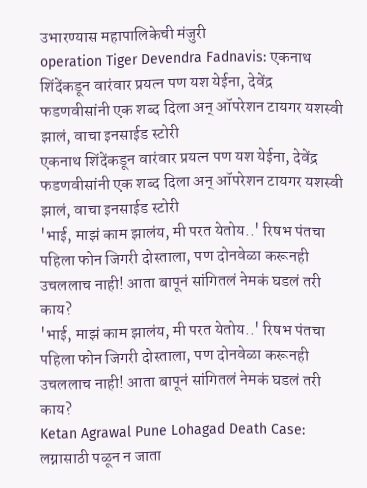उभारण्यास महापालिकेची मंजुरी
operation Tiger Devendra Fadnavis: एकनाथ शिंदेंकडून वारंवार प्रयत्न पण यश येईना, देवेंद्र फडणवीसांनी एक शब्द दिला अन् ऑपरेशन टायगर यशस्वी झालं, वाचा इनसाईड स्टोरी
एकनाथ शिंदेंकडून वारंवार प्रयत्न पण यश येईना, देवेंद्र फडणवीसांनी एक शब्द दिला अन् ऑपरेशन टायगर यशस्वी झालं, वाचा इनसाईड स्टोरी
'भाई, माझं काम झालंय, मी परत येतोय..' रिषभ पंतचा पहिला फोन जिगरी दोस्ताला, पण दोनवेळा करूनही उचललाच नाही! आता बापूनं सांगितलं नेमकं घडलं तरी काय?
'भाई, माझं काम झालंय, मी परत येतोय..' रिषभ पंतचा पहिला फोन जिगरी दोस्ताला, पण दोनवेळा करूनही उचललाच नाही! आता बापूनं सांगितलं नेमकं घडलं तरी काय?
Ketan Agrawal Pune Lohagad Death Case: लग्नासाठी पळून न जाता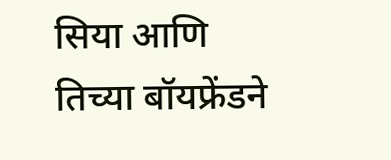सिया आणि तिच्या बॉयफ्रेंडने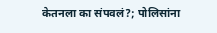केतनला का संपवलं?; पोलिसांना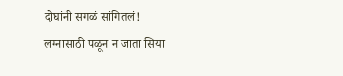दोघांनी सगळं सांगितलं!
लग्नासाठी पळून न जाता सिया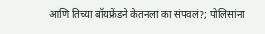आणि तिच्या बॉयफ्रेंडने केतनला का संपवलं?; पोलिसांना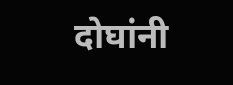दोघांनी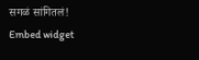सगळं सांगितलं!
Embed widget